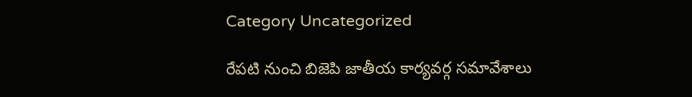Category Uncategorized

రేపటి నుంచి బిజెపి జాతీయ కార్యవర్గ సమావేశాలు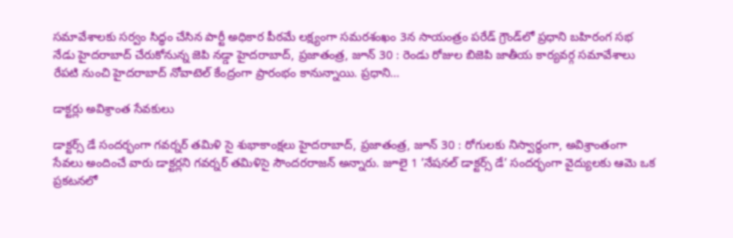సమావేశాలకు సర్వం సిద్ధం చేసిన పార్టీ అధికార పీఠమే లక్ష్యంగా సమరశంఖం 3న సాయంత్రం పరేడ్‌ ‌గ్రౌండ్‌లో ప్రధాని బహిరంగ సభ నేడు హైదరాబాద్‌ ‌చేరుకోనున్న జెపి నడ్డా హైదరాబాద్‌, ప్రజాతంత్ర, జూన్‌ 30 : రెండు రోజుల బిజెపి జాతీయ కార్యవర్గ సమావేశాలు రేపటి నుంచి హైదరాబాద్‌ ‌నోవాటెల్‌ ‌కేంద్రంగా ప్రారంభం కానున్నాయి. ప్రధాని…

డాక్టర్లు అవిశ్రాంత సేవకులు

డాక్టర్స్ ‌డే సందర్భంగా గవర్నర్‌ ‌తమిళి సై శుభాకాంక్షలు హైదరాబాద్‌, ప్రజాతంత్ర, జూన్‌ 30 : రోగులకు నిస్వార్ధంగా, అవిశ్రాంతంగా సేవలు అందించే వారు డాక్టర్లని గవర్నర్‌ ‌తమిళిసై సౌందరరాజన్‌ అన్నారు. జూలై 1 ’నేషనల్‌ ‌డాక్టర్స్ ‌డే’ సందర్భంగా వైద్యులకు ఆమె ఒక ప్రకటనలో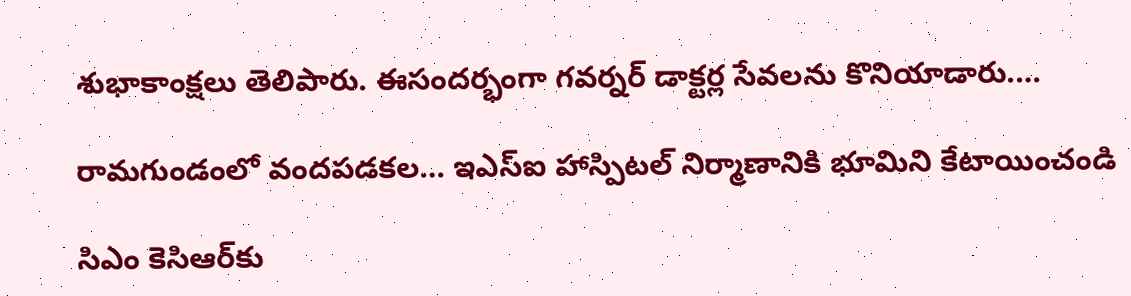శుభాకాంక్షలు తెలిపారు. ఈసందర్భంగా గవర్నర్‌ ‌డాక్టర్ల సేవలను కొనియాడారు.…

రామగుండంలో వందపడకల… ఇఎస్‌ఐ ‌హాస్పిటల్‌ ‌నిర్మాణానికి భూమిని కేటాయించండి

సిఎం కెసిఆర్‌కు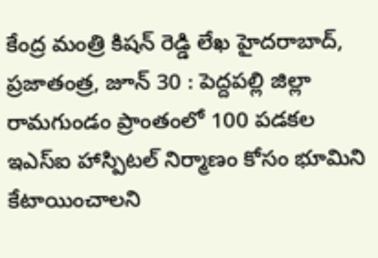కేంద్ర మంత్రి కిషన్‌ ‌రెడ్డి లేఖ హైదరాబాద్‌, ప్రజాతంత్ర, జూన్‌ 30 : పెద్దపల్లి జిల్లా రామగుండం ప్రాంతంలో 100 పడకల ఇఎస్‌ఐ ‌హాస్పిటల్‌ ‌నిర్మాణం కోసం భూమిని కేటాయించాలని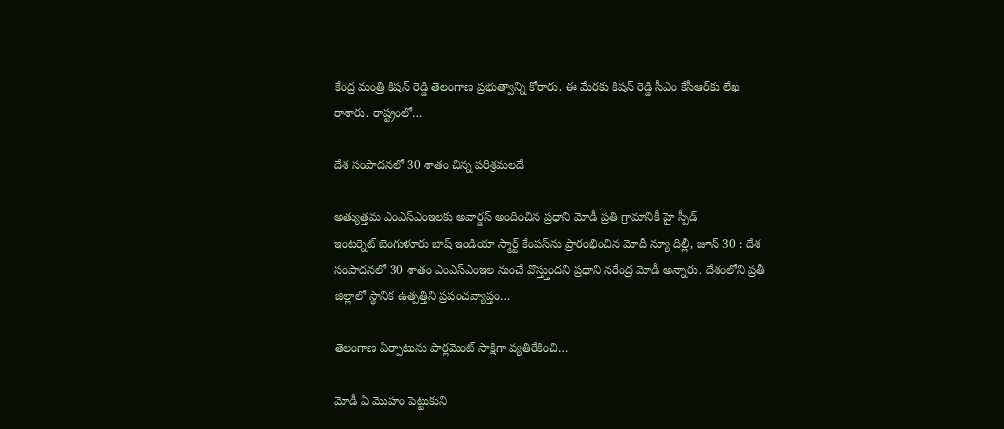కేంద్ర మంత్రి కిషన్‌ ‌రెడ్డి తెలంగాణ ప్రభుత్వాన్ని కోరారు. ఈ మేరకు కిషన్‌ ‌రెడ్డి సీఎం కేసీఆర్‌కు లేఖ రాశారు. రాష్ట్రంలో…

దేశ సంపాదనలో 30 శాతం చిన్న పరిశ్రమలదే

అత్యుత్తమ ఎంఎస్‌ఎంఇలకు అవార్డస్ అం‌దించిన ప్రధాని మోడీ ప్రతి గ్రామానికీ హై స్పీడ్‌ ఇం‌టర్నెట్‌ ‌బెంగుళూరు బాష్‌ ఇం‌డియా స్మార్ట్ ‌కేంపస్‌ను ప్రారంభించిన మోదీ న్యూ దిల్లీ, జూన్‌ 30 : దేశ సంపాదనలో 30 శాతం ఎంఎస్‌ఎంఇల నుంచే వొస్త్తుందని ప్రధాని నరేంద్ర మోడీ అన్నారు. దేశంలోని ప్రతీ జిల్లాలో స్థానిక ఉత్పత్తిని ప్రపంచవ్యాప్తం…

తెలంగాణ ఏర్పాటును పార్లమెంట్‌ ‌సాక్షిగా వ్యతిరేకించి…

మోడీ ఏ మొహం పెట్టుకుని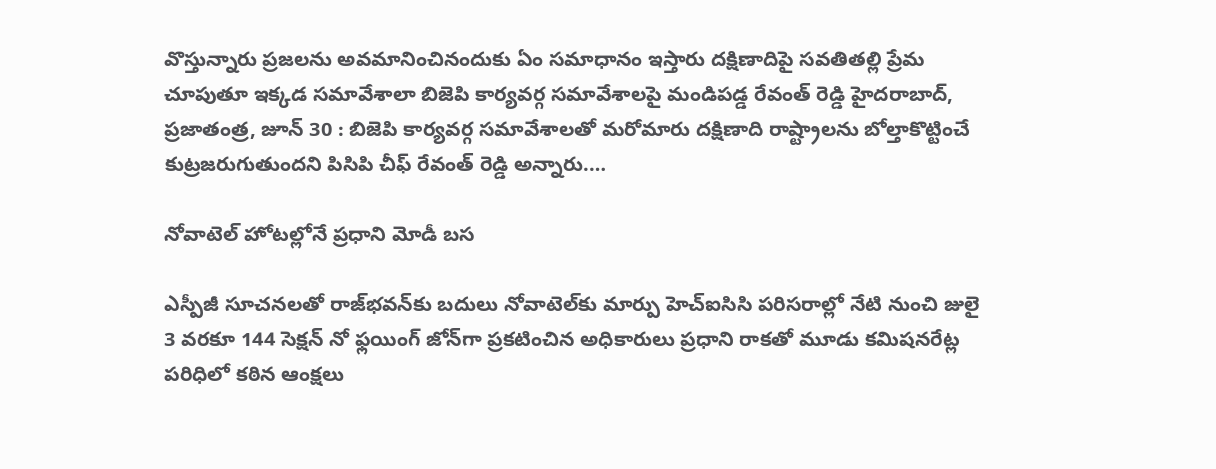వొస్తున్నారు ప్రజలను అవమానించినందుకు ఏం సమాధానం ఇస్తారు దక్షిణాదిపై సవతితల్లి ప్రేమ చూపుతూ ఇక్కడ సమావేశాలా బిజెపి కార్యవర్గ సమావేశాలపై మండిపడ్డ రేవంత్‌ ‌రెడ్డి హైదరాబాద్‌, ప్రజాతంత్ర, జూన్‌ 30 : బిజెపి కార్యవర్గ సమావేశాలతో మరోమారు దక్షిణాది రాష్ట్రాలను బోల్తాకొట్టించే కుట్రజరుగుతుందని పిసిపి చీఫ్‌ ‌రేవంత్‌ ‌రెడ్డి అన్నారు.…

నోవాటెల్‌ ‌హోటల్లోనే ప్రధాని మోడీ బస

ఎస్పీజీ సూచనలతో రాజ్‌భవన్‌కు బదులు నోవాటెల్‌కు మార్పు హెచ్‌ఐసిసి పరిసరాల్లో నేటి నుంచి జులై 3 వరకూ 144 సెక్షన్‌ ‌నో ఫ్లయింగ్‌ ‌జోన్‌గా ప్రకటించిన అధికారులు ప్రధాని రాకతో మూడు కమిషనరేట్ల పరిధిలో కఠిన ఆంక్షలు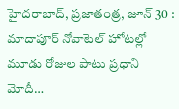హైదరాబాద్‌, ప్రజాతంత్ర, జూన్‌ 30 : మాదాపూర్‌ ‌నోవాటెల్‌ ‌హోటల్లో మూడు రోజుల పాటు ప్రధాని మోదీ…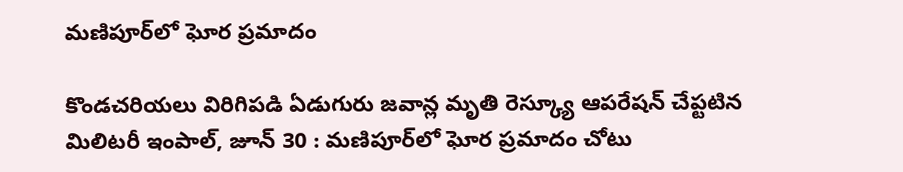మణిపూర్‌లో ఘోర ప్రమాదం

కొండచరియలు విరిగిపడి ఏడుగురు జవాన్ల మృతి రెస్క్యూ ఆపరేషన్‌ ‌చేప్టటిన మిలిటరీ ఇంపాల్‌, జూన్‌ 30 : మణిపూర్‌లో ఘోర ప్రమాదం చోటు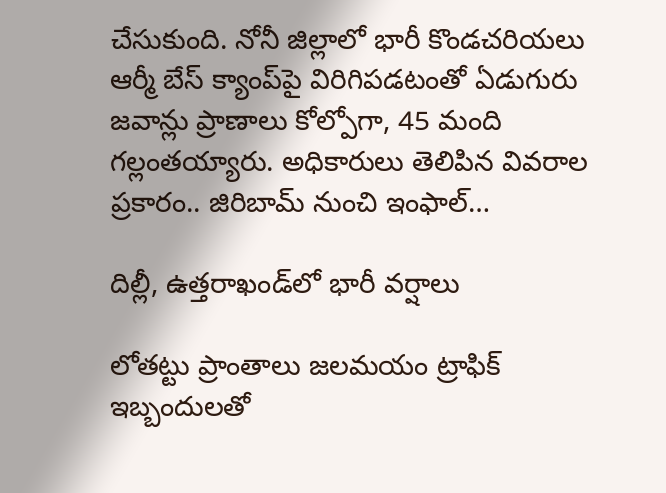చేసుకుంది. నోనీ జిల్లాలో భారీ కొండచరియలు ఆర్మీ బేస్‌ ‌క్యాంప్‌పై విరిగిపడటంతో ఏడుగురు జవాన్లు ప్రాణాలు కోల్పోగా, 45 మంది గల్లంతయ్యారు. అధికారులు తెలిపిన వివరాల ప్రకారం.. జిరిబామ్‌ ‌నుంచి ఇంఫాల్‌…

దిల్లీ, ఉత్తరాఖండ్‌లో భారీ వర్షాలు

లోతట్టు ప్రాంతాలు జలమయం ట్రాఫిక్‌ ఇబ్బందులతో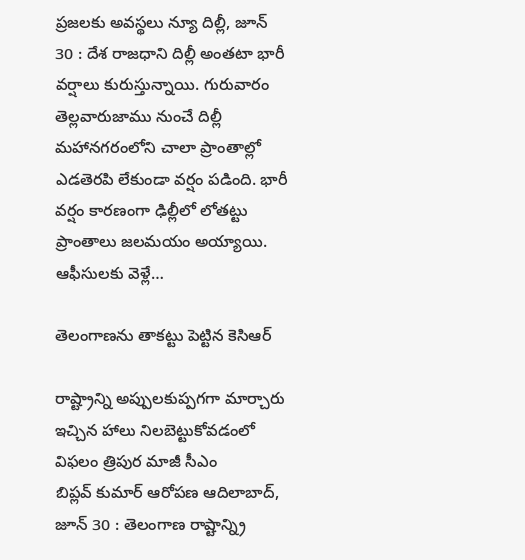ప్రజలకు అవస్థలు న్యూ దిల్లీ, జూన్‌ 30 : దేశ రాజధాని దిల్లీ అంతటా భారీ వర్షాలు కురుస్తున్నాయి. గురువారం తెల్లవారుజాము నుంచే దిల్లీ మహానగరంలోని చాలా ప్రాంతాల్లో ఎడతెరపి లేకుండా వర్షం పడింది. భారీ వర్షం కారణంగా ఢిల్లీలో లోతట్టు ప్రాంతాలు జలమయం అయ్యాయి. ఆఫీసులకు వెళ్లే…

తెలంగాణను తాకట్టు పెట్టిన కెసిఆర్‌

రాష్ట్రాన్ని అప్పులకుప్పగగా మార్చారు ఇచ్చిన హాలు నిలబెట్టుకోవడంలో విఫలం త్రిపుర మాజీ సీఎం బిప్లవ్‌ ‌కుమార్‌ ఆరోపణ ఆదిలాబాద్‌, జూన్‌ 30 : తెలంగాణ రాష్టాన్న్రి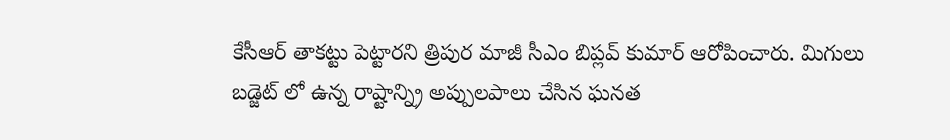కేసీఆర్‌ ‌తాకట్టు పెట్టారని త్రిపుర మాజీ సీఎం బిప్లవ్‌ ‌కుమార్‌ ఆరోపించారు. మిగులు బడ్జెట్‌ ‌లో ఉన్న రాష్టాన్న్రి అప్పులపాలు చేసిన ఘనత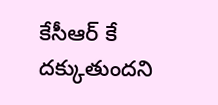కేసీఆర్‌ ‌కే దక్కుతుందని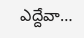ఎద్దేవా…